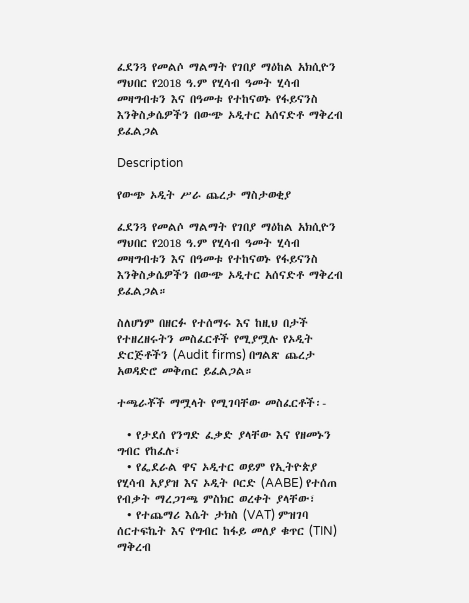ፈደንጓ የመልሶ ማልማት የገበያ ማዕከል አክሲዮን ማህበር የ2018 ዓ.ም የሂሳብ ዓመት ሂሳብ መዛግብቱን እና በዓመቱ የተከናወኑ የፋይናንስ እንቅስቃሴዎችን በውጭ ኦዲተር አሰናድቶ ማቅረብ ይፈልጋል

Description

የውጭ ኦዲት ሥራ ጨረታ ማስታወቂያ

ፈደንጓ የመልሶ ማልማት የገበያ ማዕከል አክሲዮን ማህበር የ2018 ዓ.ም የሂሳብ ዓመት ሂሳብ መዛግብቱን እና በዓመቱ የተከናወኑ የፋይናንስ እንቅስቃሴዎችን በውጭ ኦዲተር አሰናድቶ ማቅረብ ይፈልጋል።

ስለሆነም በዘርፉ የተሰማሩ እና ከዚህ በታች የተዘረዘሩትን መስፈርቶች የሚያሟሉ የኦዲት ድርጅቶችን (Audit firms) በግልጽ ጨረታ አወዳድሮ መቅጠር ይፈልጋል።

ተጫራቾች ማሟላት የሚገባቸው መስፈርቶች፡-

  • የታደሰ የንግድ ፈቃድ ያላቸው እና የዘመኑን ግብር የከፈሉ፣
  • የፌደራል ዋና ኦዲተር ወይም የኢትዮጵያ የሂሳብ አያያዝ እና ኦዲት ቦርድ (AABE) የተሰጠ የብቃት ማረጋገጫ ምስክር ወረቀት ያላቸው፣
  • የተጨማሪ እሴት ታክስ (VAT) ምዝገባ ሰርተፍኬት እና የግብር ከፋይ መለያ ቁጥር (TIN) ማቅረብ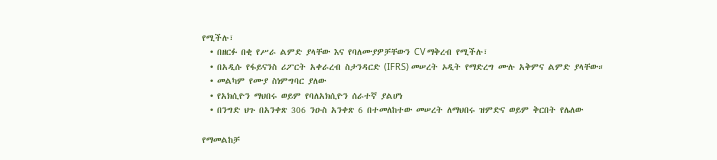የሚችሉ፣
  • በዘርፉ በቂ የሥራ ልምድ ያላቸው እና የባለሙያዎቻቸውን CV ማቅረብ የሚችሉ፣
  • በአዲሱ የፋይናንስ ሪፖርት አቀራረብ ስታንዳርድ (IFRS) መሠረት ኦዲት የማድረግ ሙሉ አቅምና ልምድ ያላቸው።
  • መልካም የሙያ ስነምግባር ያለው
  • የአክሲዮን ማህበሩ ወይም የባለአክሲዮን ሰራተኛ ያልሆነ
  • በንግድ ህጉ በአንቀጽ 306 ንዑስ አንቀጽ 6 በተመለከተው መሠረት ለማህበሩ ዝምድና ወይም ቅርበት የሌለው

የማመልከቻ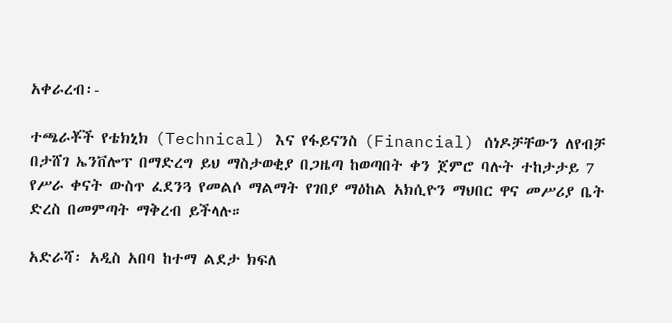አቀራረብ፡-

ተጫራቾች የቴክኒክ (Technical) እና የፋይናንስ (Financial) ሰነዶቻቸውን ለየብቻ በታሸገ ኤንቨሎፕ በማድረግ ይህ ማስታወቂያ በጋዜጣ ከወጣበት ቀን ጀምሮ ባሉት ተከታታይ 7 የሥራ ቀናት ውስጥ ፈደንጓ የመልሶ ማልማት የገበያ ማዕከል አክሲዮን ማህበር ዋና መሥሪያ ቤት ድረስ በመምጣት ማቅረብ ይችላሉ።

አድራሻ፡ አዲስ አበባ ከተማ ልደታ ክፍለ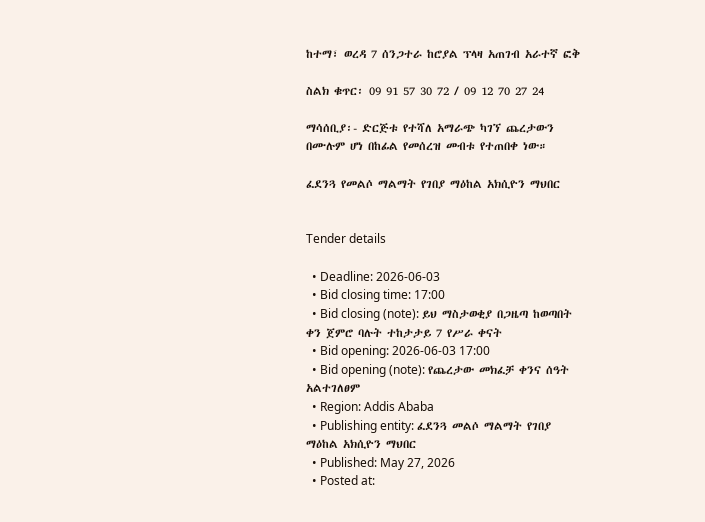ከተማ፣ ወረዳ 7 ሰንጋተራ ከሮያል ፕላዛ አጠገብ አራተኛ ፎቅ

ስልክ ቁጥር፡ 09 91 57 30 72 / 09 12 70 27 24

ማሳሰቢያ፡- ድርጅቱ የተሻለ አማራጭ ካገኘ ጨረታውን በሙሉም ሆነ በከፊል የመሰረዝ መብቱ የተጠበቀ ነው።

ፈደንጓ የመልሶ ማልማት የገበያ ማዕከል አክሲዮን ማህበር


Tender details

  • Deadline: 2026-06-03
  • Bid closing time: 17:00
  • Bid closing (note): ይህ ማስታወቂያ በጋዜጣ ከወጣበት ቀን ጀምሮ ባሉት ተከታታይ 7 የሥራ ቀናት
  • Bid opening: 2026-06-03 17:00
  • Bid opening (note): የጨረታው መክፈቻ ቀንና ሰዓት አልተገለፀም
  • Region: Addis Ababa
  • Publishing entity: ፈደንጓ መልሶ ማልማት የገበያ ማዕከል አክሲዮን ማህበር
  • Published: May 27, 2026
  • Posted at: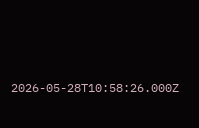2026-05-28T10:58:26.000Z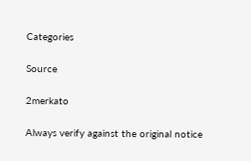Categories

Source

2merkato

Always verify against the original notice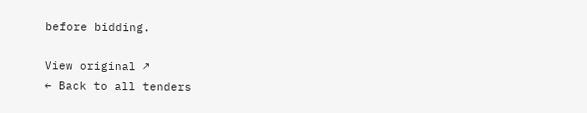before bidding.

View original ↗
← Back to all tenders